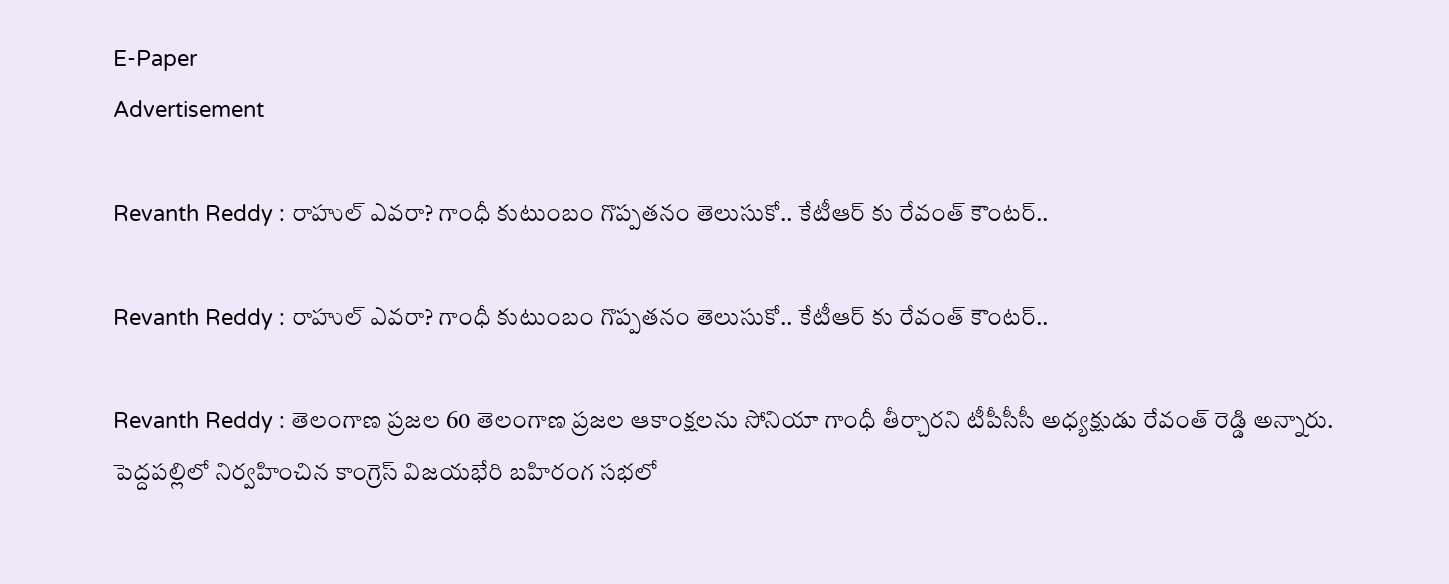E-Paper
Advertisement

Revanth Reddy : రాహుల్ ఎవరా? గాంధీ కుటుంబం గొప్పతనం తెలుసుకో.. కేటీఆర్ కు రేవంత్ కౌంటర్..

Revanth Reddy : రాహుల్ ఎవరా? గాంధీ కుటుంబం గొప్పతనం తెలుసుకో.. కేటీఆర్ కు రేవంత్ కౌంటర్..

Revanth Reddy : తెలంగాణ ప్రజల 60 తెలంగాణ ప్రజల ఆకాంక్షలను సోనియా గాంధీ తీర్చారని టీపీసీసీ అధ్యక్షుడు రేవంత్ రెడ్డి అన్నారు. పెద్దపల్లిలో నిర్వహించిన కాంగ్రెస్ విజయభేరి బహిరంగ సభలో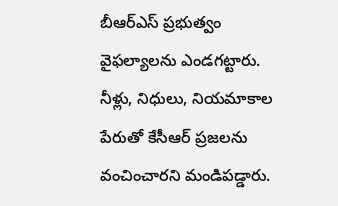బీఆర్ఎస్ ప్రభుత్వం వైఫల్యాలను ఎండగట్టారు. నీళ్లు, నిధులు, నియమాకాల పేరుతో కేసీఆర్ ప్రజలను వంచించారని మండిపడ్డారు.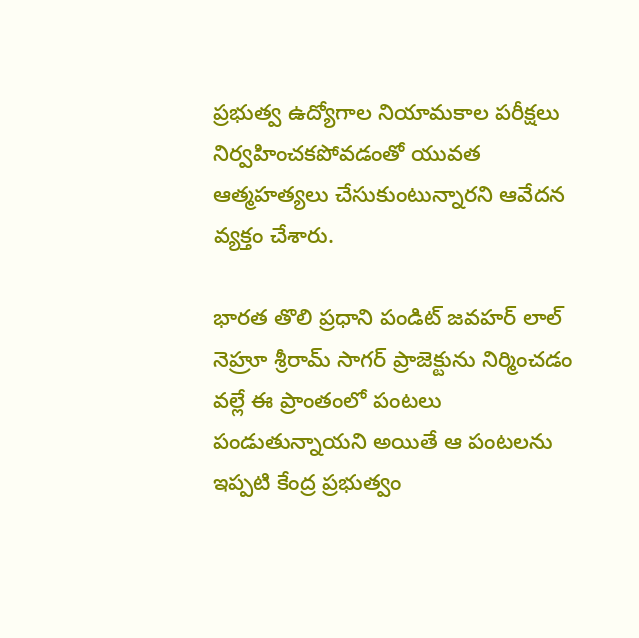ప్రభుత్వ ఉద్యోగాల నియామకాల పరీక్షలు నిర్వహించకపోవడంతో యువత ఆత్మహత్యలు చేసుకుంటున్నారని ఆవేదన వ్యక్తం చేశారు.

భారత తొలి ప్రధాని పండిట్ జవహర్ లాల్ నెహ్రూ శ్రీరామ్ సాగర్ ప్రాజెక్టును నిర్మించడం వల్లే ఈ ప్రాంతంలో పంటలు పండుతున్నాయని అయితే ఆ పంటలను ఇప్పటి కేంద్ర ప్రభుత్వం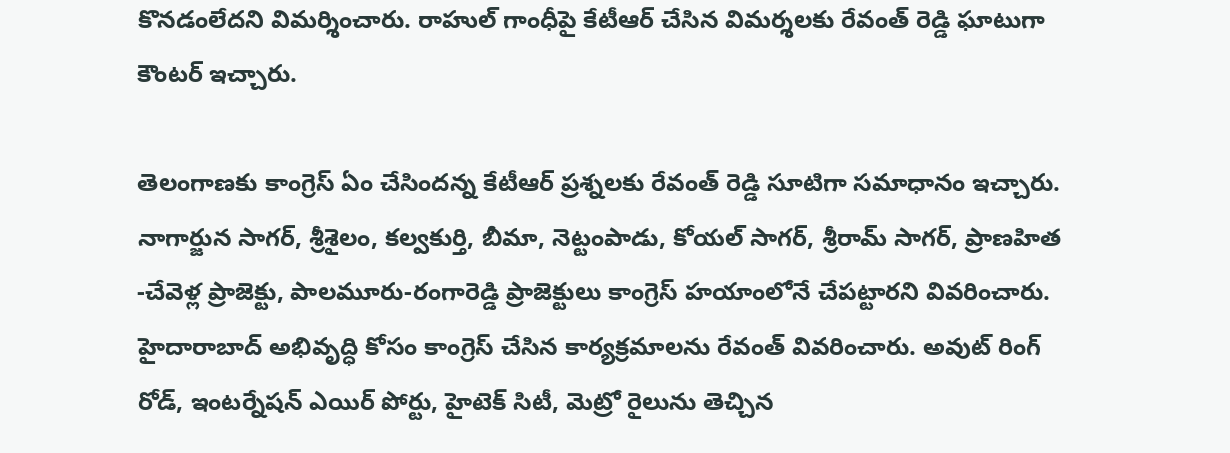కొనడంలేదని విమర్శించారు. రాహుల్ గాంధీపై కేటీఆర్ చేసిన విమర్శలకు రేవంత్ రెడ్డి ఘాటుగా కౌంటర్ ఇచ్చారు.

తెలంగాణకు కాంగ్రెస్ ఏం చేసిందన్న కేటీఆర్ ప్రశ్నలకు రేవంత్ రెడ్డి సూటిగా సమాధానం ఇచ్చారు. నాగార్జున సాగర్, శ్రీశైలం, కల్వకుర్తి, బీమా, నెట్టంపాడు, కోయల్ సాగర్, శ్రీరామ్ సాగర్, ప్రాణహిత -చేవెళ్ల ప్రాజెక్టు, పాలమూరు-రంగారెడ్డి ప్రాజెక్టులు కాంగ్రెస్ హయాంలోనే చేపట్టారని వివరించారు. హైదారాబాద్ అభివృద్ధి కోసం కాంగ్రెస్ చేసిన కార్యక్రమాలను రేవంత్ వివరించారు. అవుట్ రింగ్ రోడ్, ఇంటర్నేషన్ ఎయిర్ పోర్టు, హైటెక్ సిటీ, మెట్రో రైలును తెచ్చిన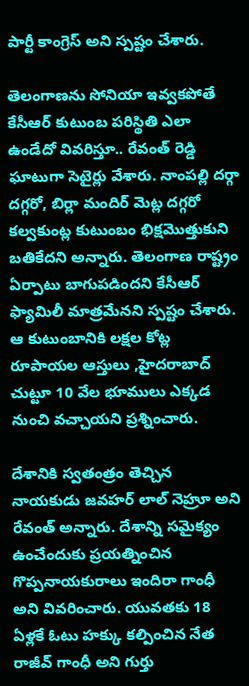పార్టీ కాంగ్రెస్ అని స్పష్టం చేశారు.

తెలంగాణను సోనియా ఇవ్వకపోతే కేసీఆర్ కుటుంబ పరిస్థితి ఎలా ఉండేదో వివరిస్తూ.. రేవంత్ రెడ్డి ఘాటుగా సెటైర్లు వేశారు. నాంపల్లి దర్గా దగ్గరో, బిర్లా మందిర్ మెట్ల దగ్గరో కల్వకుంట్ల కుటుంబం భిక్షమొత్తుకుని బతికేదని అన్నారు. తెలంగాణ రాష్ట్రం ఏర్పాటు బాగుపడిందని కేసీఆర్ ఫ్యామిలీ మాత్రమేనని స్పష్టం చేశారు. ఆ కుటుంబానికి లక్షల కోట్ల రూపాయల ఆస్తులు ,హైదరాబాద్ చుట్టూ 10 వేల భూములు ఎక్కడ నుంచి వచ్చాయని ప్రశ్నించారు.

దేశానికి స్వతంత్రం తెచ్చిన నాయకుడు జవహర్ లాల్ నెహ్రూ అని రేవంత్ అన్నారు. దేశాన్ని సమైక్యం ఉంచేందుకు ప్రయత్నించిన గొప్పనాయకురాలు ఇందిరా గాంధీ అని వివరించారు. యువతకు 18 ఏళ్లకే ఓటు హక్కు కల్పించిన నేత రాజీవ్ గాంధీ అని గుర్తు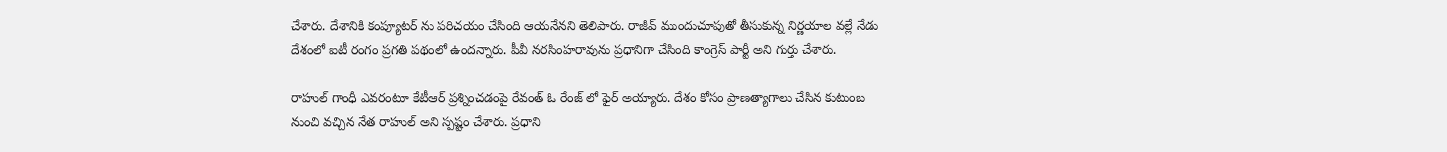చేశారు. దేశానికి కంప్యూటర్ ను పరిచయం చేసింది ఆయనేనని తెలిపారు. రాజీవ్ ముందుచూపుతో తీసుకున్న నిర్ణయాల వల్లే నేడు దేశంలో ఐటీ రంగం ప్రగతి పథంలో ఉందన్నారు. పీవీ నరసింహరావును ప్రధానిగా చేసింది కాంగ్రెస్ పార్టీ అని గుర్తు చేశారు.

రాహుల్ గాంధీ ఎవరంటూ కేటీఆర్ ప్రశ్నించడంపై రేవంత్ ఓ రేంజ్ లో ఫైర్ అయ్యారు. దేశం కోసం ప్రాణత్యాగాలు చేసిన కుటుంబ నుంచి వచ్చిన నేత రాహుల్ అని స్పష్టం చేశారు. ప్రధాని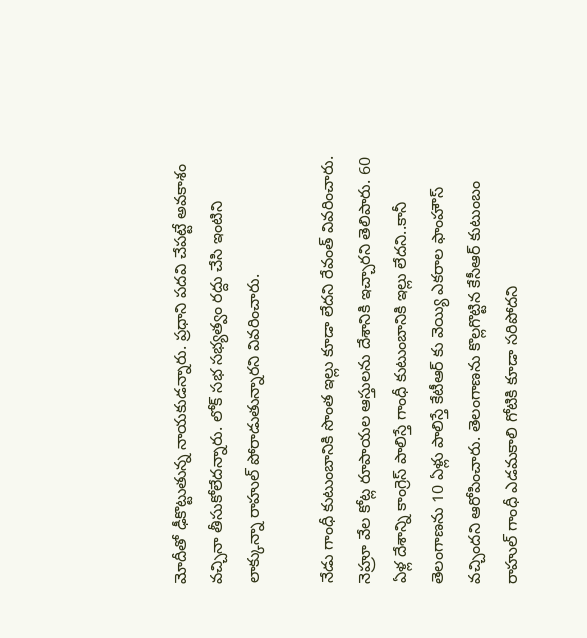మోదీతో ఢీకొట్టుతున్న నాయకుడన్నారు. ప్రధాని పదవి చేపట్టే అవకాశం వచ్చినా తీసుకోలేదన్నారు. లోక్ సభ సభ్యత్వం రద్దు చేసి ఇంటిని లాక్కున్నా రాహుల్ పోరాడుతున్నారని వివరించారు.

నేడు గాంధీ కుటుంబానికి సొంత ఇల్లు కూడా లేదని రేవంత్ వివరించారు. నెహ్రూ వేల కోట్ల రూపాయల ఆస్తులను దేశానికి ఇచ్చారని తెలిపారు. 60 ఏళ్ల దేశాన్ని కాంగ్రెస్ పాలిస్తే గాంధీ కుటుంబానికి ఇల్లు లేదని..కానీ తెలంగాణను 10 ఏళ్లు పాలిస్తే కేటీఆర్ కు వెయ్యి ఎకరాల ఫాంహౌస్ వచ్చిందని ఆరోపించారు. తెలంగాణను కొల్లగొట్టిన కేసీఆర్ కుటుంబం రాహుల్ గాంధీ ఎడమకాలి గోటికి కూడా సరిపోదని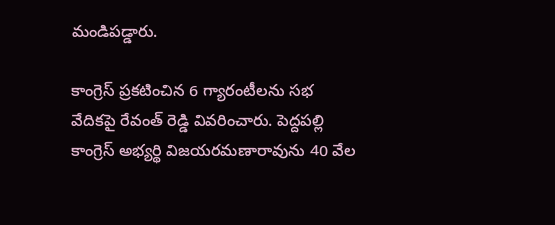మండిపడ్డారు.

కాంగ్రెస్ ప్రకటించిన 6 గ్యారంటీలను సభ వేదికపై రేవంత్ రెడ్డి వివరించారు. పెద్దపల్లి కాంగ్రెస్ అభ్యర్థి విజయరమణారావును 40 వేల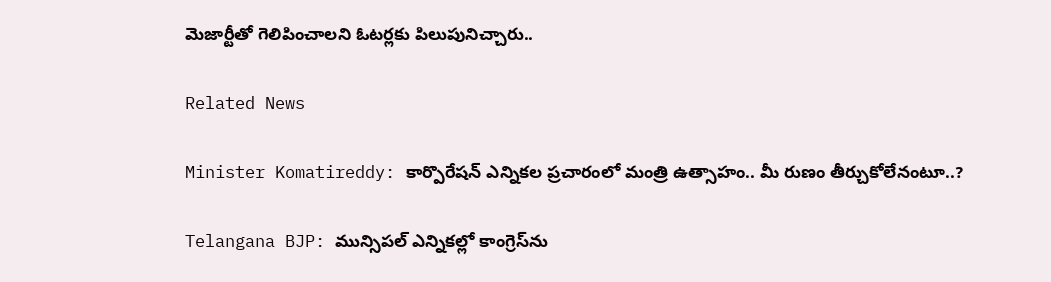మెజార్టీతో గెలిపించాలని ఓటర్లకు పిలుపునిచ్చారు..

Related News

Minister Komatireddy: కార్పొరేషన్ ఎన్నికల ప్రచారంలో మంత్రి ఉత్సాహం.. మీ రుణం తీర్చుకోలేనంటూ..?

Telangana BJP: మున్సిపల్ ఎన్నికల్లో కాంగ్రెస్‌ను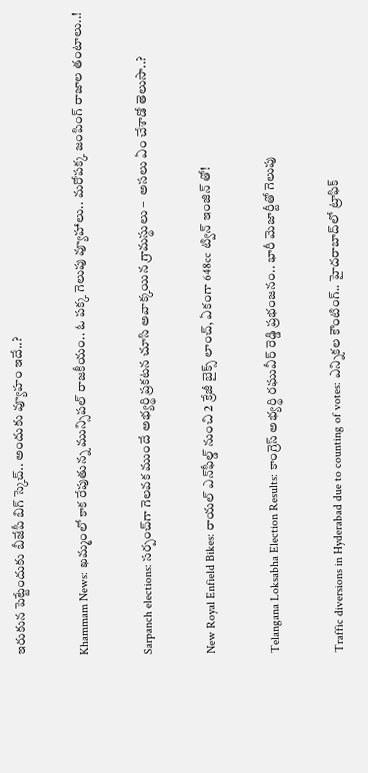ఇరుకున పెట్టేందుకు బీజేపీ బిగ్ స్కెచ్.. అందుకు వ్యూహం ఇదే..?

Khammam News: ఖమ్మంలో కాక రేపుతున్న మున్సిపల్ రాజకీయం.. ఓ పక్క గెలుపు వ్యూహాలు.. మరోపక్క జంపింగ్ రాజాల తంటాలు..!

Sarpanch elections: సర్పంచ్‌గా గెలవక ముందే అభ్యర్థి ప్రకటన చూసి అవాక్కయిన గ్రామస్థులు –  అసలు ఏం చేశాడో తెలుసా..?

New Royal Enfield Bikes: రాయల్ ఎన్‌ఫీల్డ్ నుంచి 2 క్రేజీ బైక్స్ లాంచ్, ఏకంగా 648cc ట్విన్ ఇంజిన్ తో!

Telangana Loksabha Election Results: కాంగ్రెస్ అభ్యర్థి రఘువీర్ రెడ్డి ప్రభంజనం.. భారీ మెజార్టీతో గెలుపు

Traffic diversions in Hyderabad due to counting of votes: ఎన్నికల కౌంటింగ్.. హైదరాబాద్‌లో ట్రాఫిక్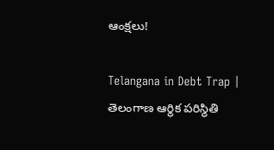ఆంక్షలు!

Telangana in Debt Trap | తెలంగాణ ఆర్థిక పరిస్థితి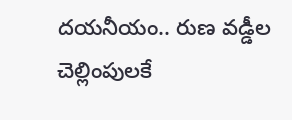దయనీయం.. రుణ వడ్డీల చెల్లింపులకే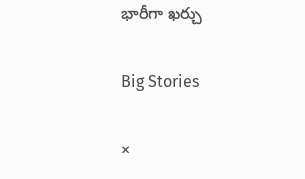భారీగా ఖర్చు

Big Stories

×